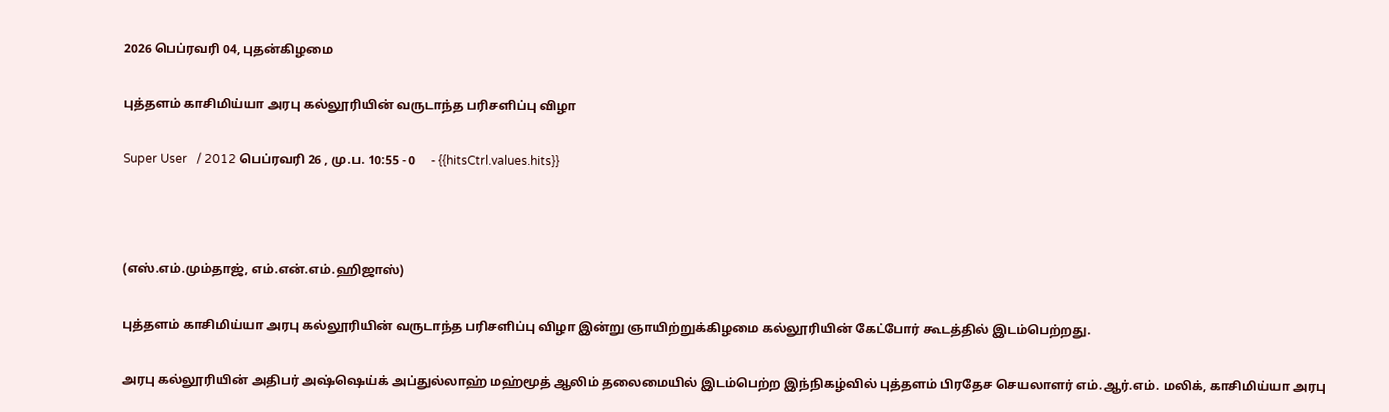2026 பெப்ரவரி 04, புதன்கிழமை

புத்தளம் காசிமிய்யா அரபு கல்லூரியின் வருடாந்த பரிசளிப்பு விழா

Super User   / 2012 பெப்ரவரி 26 , மு.ப. 10:55 - 0     - {{hitsCtrl.values.hits}}



(எஸ்.எம்.மும்தாஜ், எம்.என்.எம்.ஹிஜாஸ்)

புத்தளம் காசிமிய்யா அரபு கல்லூரியின் வருடாந்த பரிசளிப்பு விழா இன்று ஞாயிற்றுக்கிழமை கல்லூரியின் கேட்போர் கூடத்தில் இடம்பெற்றது.

அரபு கல்லூரியின் அதிபர் அஷ்ஷெய்க் அப்துல்லாஹ் மஹ்மூத் ஆலிம் தலைமையில் இடம்பெற்ற இந்நிகழ்வில் புத்தளம் பிரதேச செயலாளர் எம்.ஆர்.எம். மலிக், காசிமிய்யா அரபு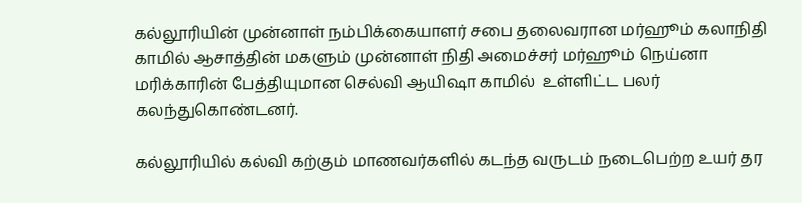கல்லூரியின் முன்னாள் நம்பிக்கையாளர் சபை தலைவரான மர்ஹூம் கலாநிதி காமில் ஆசாத்தின் மகளும் முன்னாள் நிதி அமைச்சர் மர்ஹூம் நெய்னா மரிக்காரின் பேத்தியுமான செல்வி ஆயிஷா காமில்  உள்ளிட்ட பலர் கலந்துகொண்டனர்.

கல்லூரியில் கல்வி கற்கும் மாணவர்களில் கடந்த வருடம் நடைபெற்ற உயர் தர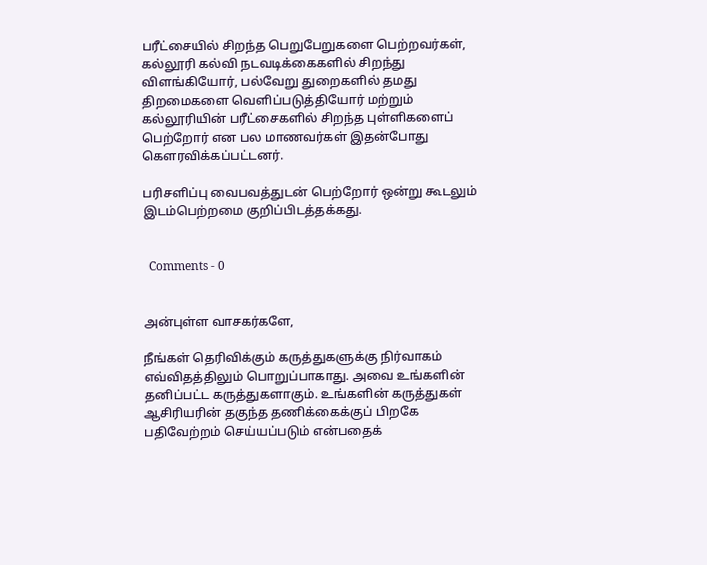பரீட்சையில் சிறந்த பெறுபேறுகளை பெற்றவர்கள், கல்லூரி கல்வி நடவடிக்கைகளில் சிறந்து விளங்கியோர், பல்வேறு துறைகளில் தமது திறமைகளை வெளிப்படுத்தியோர் மற்றும் கல்லூரியின் பரீட்சைகளில் சிறந்த புள்ளிகளைப் பெற்றோர் என பல மாணவர்கள் இதன்போது கௌரவிக்கப்பட்டனர்.

பரிசளிப்பு வைபவத்துடன் பெற்றோர் ஒன்று கூடலும் இடம்பெற்றமை குறிப்பிடத்தக்கது.


  Comments - 0


அன்புள்ள வாசகர்களே,

நீங்கள் தெரிவிக்கும் கருத்துகளுக்கு நிர்வாகம் எவ்விதத்திலும் பொறுப்பாகாது. அவை உங்களின் தனிப்பட்ட கருத்துகளாகும். உங்களின் கருத்துகள் ஆசிரியரின் தகுந்த தணிக்கைக்குப் பிறகே பதிவேற்றம் செய்யப்படும் என்பதைக்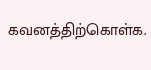கவனத்திற்கொள்க.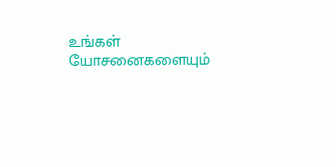உங்கள் யோசனைகளையும்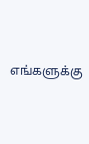எங்களுக்கு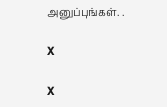அனுப்புங்கள். .

X

X